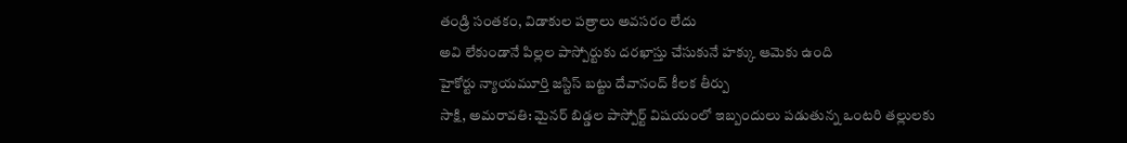తండ్రి సంతకం, విడాకుల పత్రాలు అవసరం లేదు
అవి లేకుండానే పిల్లల పాస్పోర్టుకు దరఖాస్తు చేసుకునే హక్కు ఆమెకు ఉంది
హైకోర్టు న్యాయమూర్తి జస్టిస్ బట్టు దేవానంద్ కీలక తీర్పు
సాక్షి, అమరావతి: మైనర్ బిడ్డల పాస్పోర్ట్ విషయంలో ఇబ్బందులు పడుతున్న ఒంటరి తల్లులకు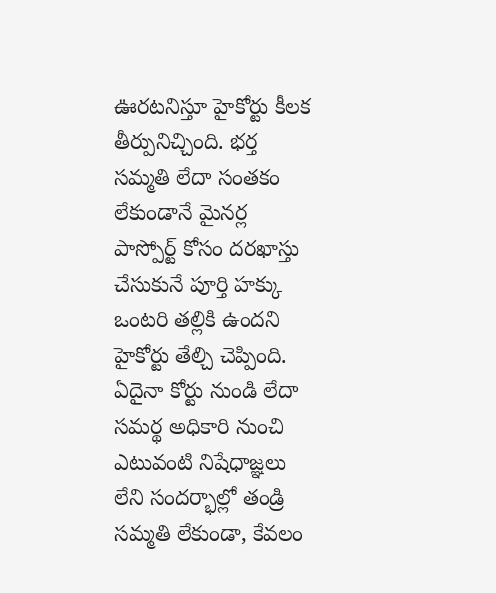ఊరటనిస్తూ హైకోర్టు కీలక తీర్పునిచ్చింది. భర్త సమ్మతి లేదా సంతకం లేకుండానే మైనర్ల పాస్పోర్ట్ కోసం దరఖాస్తు చేసుకునే పూర్తి హక్కు ఒంటరి తల్లికి ఉందని హైకోర్టు తేల్చి చెప్పింది. ఏదైనా కోర్టు నుండి లేదా సమర్థ అధికారి నుంచి ఎటువంటి నిషేధాజ్ఞలు లేని సందర్భాల్లో తండ్రి సమ్మతి లేకుండా, కేవలం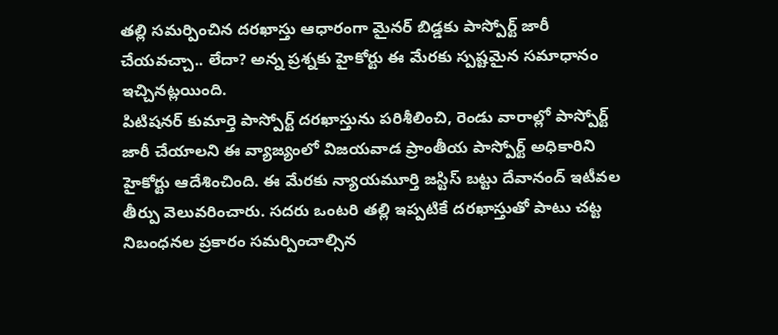తల్లి సమర్పించిన దరఖాస్తు ఆధారంగా మైనర్ బిడ్డకు పాస్పోర్ట్ జారీ చేయవచ్చా.. లేదా? అన్న ప్రశ్నకు హైకోర్టు ఈ మేరకు స్పష్టమైన సమాధానం ఇచ్చినట్లయింది.
పిటిషనర్ కుమార్తె పాస్పోర్ట్ దరఖాస్తును పరిశీలించి, రెండు వారాల్లో పాస్పోర్ట్ జారీ చేయాలని ఈ వ్యాజ్యంలో విజయవాడ ప్రాంతీయ పాస్పోర్ట్ అధికారిని హైకోర్టు ఆదేశించింది. ఈ మేరకు న్యాయమూర్తి జస్టిస్ బట్టు దేవానంద్ ఇటీవల తీర్పు వెలువరించారు. సదరు ఒంటరి తల్లి ఇప్పటికే దరఖాస్తుతో పాటు చట్ట నిబంధనల ప్రకారం సమర్పించాల్సిన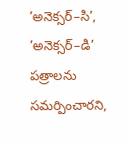’అనెక్సర్–సి’, ’అనెక్సర్–డి’ పత్రాలను సమర్పించారని,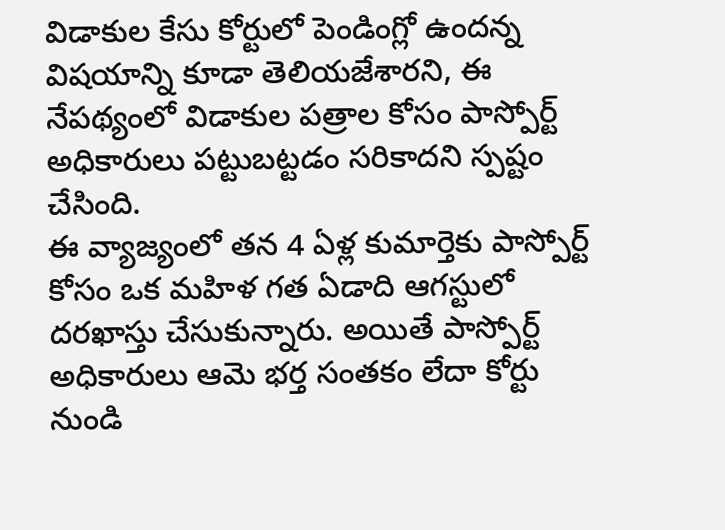విడాకుల కేసు కోర్టులో పెండింగ్లో ఉందన్న విషయాన్ని కూడా తెలియజేశారని, ఈ నేపథ్యంలో విడాకుల పత్రాల కోసం పాస్పోర్ట్ అధికారులు పట్టుబట్టడం సరికాదని స్పష్టం చేసింది.
ఈ వ్యాజ్యంలో తన 4 ఏళ్ల కుమార్తెకు పాస్పోర్ట్ కోసం ఒక మహిళ గత ఏడాది ఆగస్టులో దరఖాస్తు చేసుకున్నారు. అయితే పాస్పోర్ట్ అధికారులు ఆమె భర్త సంతకం లేదా కోర్టు నుండి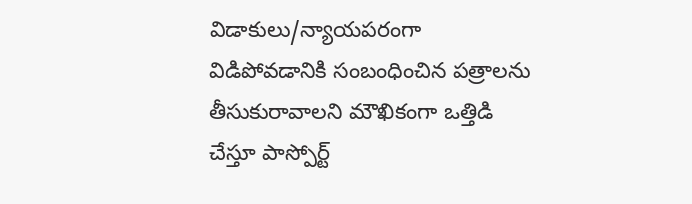విడాకులు/న్యాయపరంగా విడిపోవడానికి సంబంధించిన పత్రాలను తీసుకురావాలని మౌఖికంగా ఒత్తిడి చేస్తూ పాస్పోర్ట్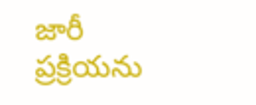జారీ ప్రక్రియను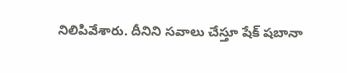నిలిపివేశారు. దీనిని సవాలు చేస్తూ షేక్ షబానా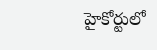హైకోర్టులో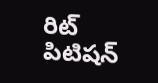రిట్ పిటిషన్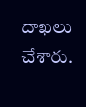దాఖలు చేశారు.